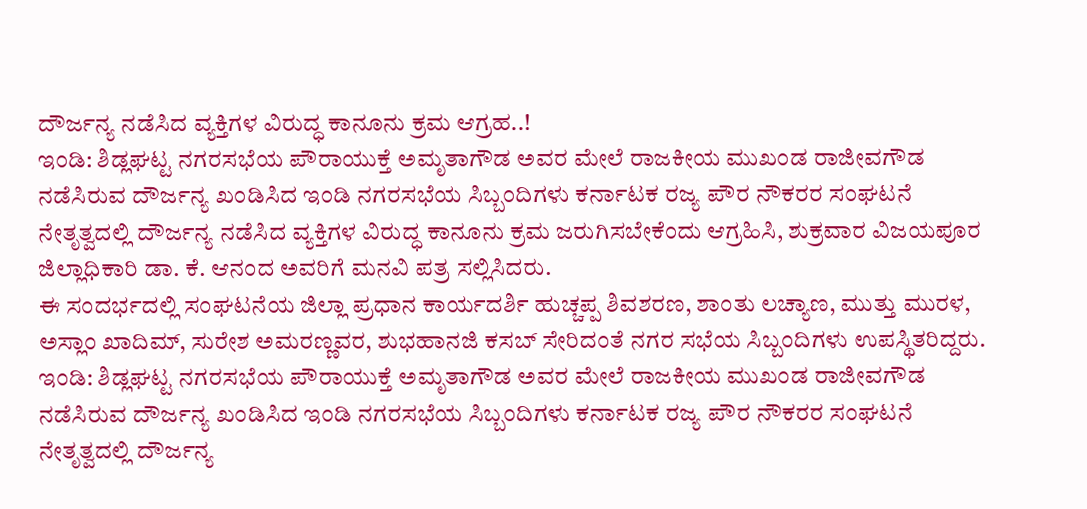ದೌರ್ಜನ್ಯ ನಡೆಸಿದ ವ್ಯಕ್ತಿಗಳ ವಿರುದ್ಧ ಕಾನೂನು ಕ್ರಮ ಆಗ್ರಹ..!
ಇಂಡಿ: ಶಿಡ್ಲಘಟ್ಟ ನಗರಸಭೆಯ ಪೌರಾಯುಕ್ತೆ ಅಮೃತಾಗೌಡ ಅವರ ಮೇಲೆ ರಾಜಕೀಯ ಮುಖಂಡ ರಾಜೀವಗೌಡ ನಡೆಸಿರುವ ದೌರ್ಜನ್ಯ ಖಂಡಿಸಿದ ಇಂಡಿ ನಗರಸಭೆಯ ಸಿಬ್ಬಂದಿಗಳು ಕರ್ನಾಟಕ ರಜ್ಯ ಪೌರ ನೌಕರರ ಸಂಘಟನೆ ನೇತೃತ್ವದಲ್ಲಿ ದೌರ್ಜನ್ಯ ನಡೆಸಿದ ವ್ಯಕ್ತಿಗಳ ವಿರುದ್ಧ ಕಾನೂನು ಕ್ರಮ ಜರುಗಿಸಬೇಕೆಂದು ಆಗ್ರಹಿಸಿ, ಶುಕ್ರವಾರ ವಿಜಯಪೂರ ಜಿಲ್ಲಾಧಿಕಾರಿ ಡಾ. ಕೆ. ಆನಂದ ಅವರಿಗೆ ಮನವಿ ಪತ್ರ ಸಲ್ಲಿಸಿದರು.
ಈ ಸಂದರ್ಭದಲ್ಲಿ ಸಂಘಟನೆಯ ಜಿಲ್ಲಾ ಪ್ರಧಾನ ಕಾರ್ಯದರ್ಶಿ ಹುಚ್ಚಪ್ಪ ಶಿವಶರಣ, ಶಾಂತು ಲಚ್ಯಾಣ, ಮುತ್ತು ಮುರಳ, ಅಸ್ಲಾಂ ಖಾದಿಮ್, ಸುರೇಶ ಅಮರಣ್ಣವರ, ಶುಭಹಾನಜಿ ಕಸಬ್ ಸೇರಿದಂತೆ ನಗರ ಸಭೆಯ ಸಿಬ್ಬಂದಿಗಳು ಉಪಸ್ಥಿತರಿದ್ದರು.
ಇಂಡಿ: ಶಿಡ್ಲಘಟ್ಟ ನಗರಸಭೆಯ ಪೌರಾಯುಕ್ತೆ ಅಮೃತಾಗೌಡ ಅವರ ಮೇಲೆ ರಾಜಕೀಯ ಮುಖಂಡ ರಾಜೀವಗೌಡ ನಡೆಸಿರುವ ದೌರ್ಜನ್ಯ ಖಂಡಿಸಿದ ಇಂಡಿ ನಗರಸಭೆಯ ಸಿಬ್ಬಂದಿಗಳು ಕರ್ನಾಟಕ ರಜ್ಯ ಪೌರ ನೌಕರರ ಸಂಘಟನೆ ನೇತೃತ್ವದಲ್ಲಿ ದೌರ್ಜನ್ಯ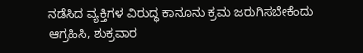ನಡೆಸಿದ ವ್ಯಕ್ತಿಗಳ ವಿರುದ್ಧ ಕಾನೂನು ಕ್ರಮ ಜರುಗಿಸಬೇಕೆಂದು ಆಗ್ರಹಿಸಿ, ಶುಕ್ರವಾರ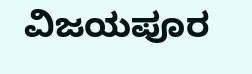ವಿಜಯಪೂರ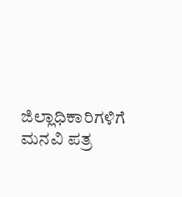ಜಿಲ್ಲಾಧಿಕಾರಿಗಳಿಗೆ ಮನವಿ ಪತ್ರ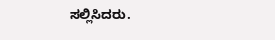ಸಲ್ಲಿಸಿದರು.